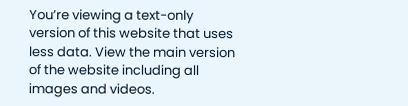You’re viewing a text-only version of this website that uses less data. View the main version of the website including all images and videos.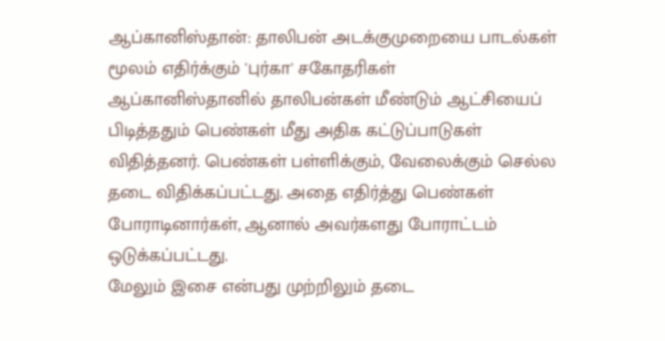ஆப்கானிஸ்தான்: தாலிபன் அடக்குமுறையை பாடல்கள் மூலம் எதிர்க்கும் 'புர்கா' சகோதரிகள்
ஆப்கானிஸ்தானில் தாலிபன்கள் மீண்டும் ஆட்சியைப் பிடித்ததும் பெண்கள் மீது அதிக கட்டுப்பாடுகள் விதித்தனர். பெண்கள் பள்ளிக்கும், வேலைக்கும் செல்ல தடை விதிக்கப்பட்டது. அதை எதிர்த்து பெண்கள் போராடினார்கள், ஆனால் அவர்களது போராட்டம் ஒடுக்கப்பட்டது.
மேலும் இசை என்பது முற்றிலும் தடை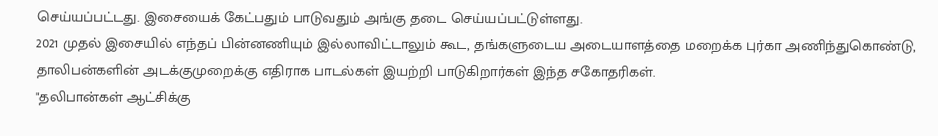செய்யப்பட்டது. இசையைக் கேட்பதும் பாடுவதும் அங்கு தடை செய்யப்பட்டுள்ளது.
2021 முதல் இசையில் எந்தப் பின்னணியும் இல்லாவிட்டாலும் கூட, தங்களுடைய அடையாளத்தை மறைக்க புர்கா அணிந்துகொண்டு, தாலிபன்களின் அடக்குமுறைக்கு எதிராக பாடல்கள் இயற்றி பாடுகிறார்கள் இந்த சகோதரிகள்.
"தலிபான்கள் ஆட்சிக்கு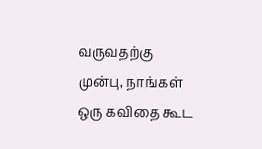வருவதற்கு முன்பு, நாங்கள் ஒரு கவிதை கூட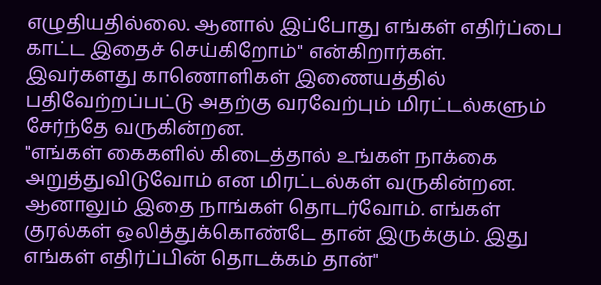எழுதியதில்லை. ஆனால் இப்போது எங்கள் எதிர்ப்பை காட்ட இதைச் செய்கிறோம்" என்கிறார்கள்.
இவர்களது காணொளிகள் இணையத்தில் பதிவேற்றப்பட்டு அதற்கு வரவேற்பும் மிரட்டல்களும் சேர்ந்தே வருகின்றன.
"எங்கள் கைகளில் கிடைத்தால் உங்கள் நாக்கை அறுத்துவிடுவோம் என மிரட்டல்கள் வருகின்றன. ஆனாலும் இதை நாங்கள் தொடர்வோம். எங்கள் குரல்கள் ஒலித்துக்கொண்டே தான் இருக்கும். இது எங்கள் எதிர்ப்பின் தொடக்கம் தான்"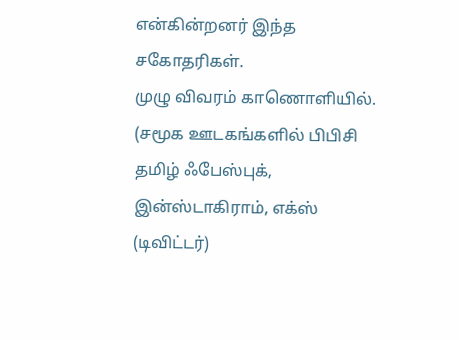என்கின்றனர் இந்த சகோதரிகள்.
முழு விவரம் காணொளியில்.
(சமூக ஊடகங்களில் பிபிசி தமிழ் ஃபேஸ்புக், இன்ஸ்டாகிராம், எக்ஸ் (டிவிட்டர்)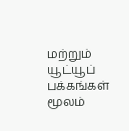மற்றும் யூட்யூப் பக்கங்கள் மூலம்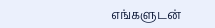எங்களுடன்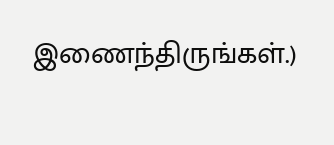இணைந்திருங்கள்.)